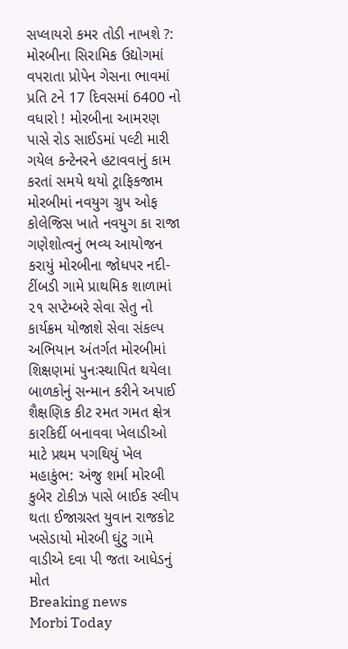સપ્લાયરો કમર તોડી નાખશે ?: મોરબીના સિરામિક ઉદ્યોગમાં વપરાતા પ્રોપેન ગેસના ભાવમાં પ્રતિ ટને 17 દિવસમાં 6400 નો વધારો ! મોરબીના આમરણ પાસે રોડ સાઈડમાં પલ્ટી મારી ગયેલ કન્ટેનરને હટાવવાનું કામ કરતાં સમયે થયો ટ્રાફિકજામ મોરબીમાં નવયુગ ગ્રુપ ઓફ કોલેજિસ ખાતે નવયુગ કા રાજા  ગણેશોત્વનું ભવ્ય આયોજન કરાયું મોરબીના જોધપર નદી-ટીંબડી ગામે પ્રાથમિક શાળામાં ૨૧ સપ્ટેમ્બરે સેવા સેતુ નો કાર્યક્રમ યોજાશે સેવા સંકલ્પ અભિયાન અંતર્ગત મોરબીમાં શિક્ષણમાં પુનઃસ્થાપિત થયેલા બાળકોનું સન્માન કરીને અપાઈ શૈક્ષણિક કીટ રમત ગમત ક્ષેત્ર કારકિર્દી બનાવવા ખેલાડીઓ માટે પ્રથમ પગથિયું ખેલ મહાકુંભ: અંજુ શર્મા મોરબી કુબેર ટોકીઝ પાસે બાઈક સ્લીપ થતા ઈજાગ્રસ્ત યુવાન રાજકોટ ખસેડાયો મોરબી ઘુંટુ ગામે વાડીએ દવા પી જતા આધેડનું મોત
Breaking news
Morbi Today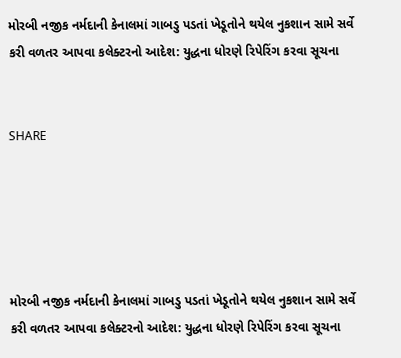મોરબી નજીક નર્મદાની કેનાલમાં ગાબડુ પડતાં ખેડૂતોને થયેલ નુકશાન સામે સર્વે કરી વળતર આપવા કલેક્ટરનો આદેશ: યુદ્ધના ધોરણે રિપેરિંગ કરવા સૂચના


SHARE





મોરબી નજીક નર્મદાની કેનાલમાં ગાબડુ પડતાં ખેડૂતોને થયેલ નુકશાન સામે સર્વે કરી વળતર આપવા કલેક્ટરનો આદેશ: યુદ્ધના ધોરણે રિપેરિંગ કરવા સૂચના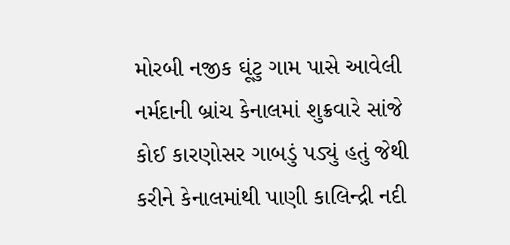મોરબી નજીક ઘૂંટુ ગામ પાસે આવેલી નર્મદાની બ્રાંચ કેનાલમાં શુક્રવારે સાંજે કોઈ કારણોસર ગાબડું પડ્યું હતું જેથી કરીને કેનાલમાંથી પાણી કાલિન્દ્રી નદી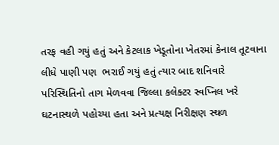તરફ વહી ગયું હતું અને કેટલાક ખેડૂતોના ખેતરમાં કેનાલ તૂટવાના લીધે પાણી પણ  ભરાઈ ગયું હતું ત્યાર બાદ શનિવારે પરિસ્થિતિનો તાગ મેળવવા જિલ્લા કલેક્ટર સ્વપ્નિલ ખરે ઘટનાસ્થળે પહોચ્યા હતા અને પ્રત્યક્ષ નિરીક્ષણ સ્થળ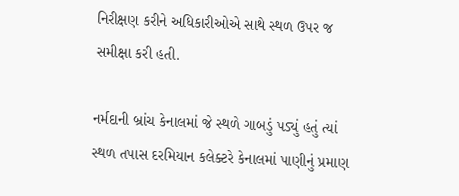નિરીક્ષણ કરીને અધિકારીઓએ સાથે સ્થળ ઉપર જ સમીક્ષા કરી હતી.

નર્મદાની બ્રાંચ કેનાલમાં જે સ્થળે ગાબડું પડ્યું હતું ત્યાં સ્થળ તપાસ દરમિયાન કલેક્ટરે કેનાલમાં પાણીનું પ્રમાણ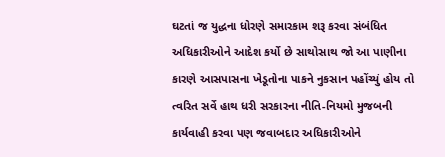ઘટતાં જ યુદ્ધના ધોરણે સમારકામ શરૂ કરવા સંબંધિત અધિકારીઓને આદેશ કર્યો છે સાથોસાથ જો આ પાણીના કારણે આસપાસના ખેડૂતોના પાકને નુકસાન પહોંચ્યું હોય તો ત્વરિત સર્વે હાથ ધરી સરકારના નીતિ-નિયમો મુજબની કાર્યવાહી કરવા પણ જવાબદાર અધિકારીઓને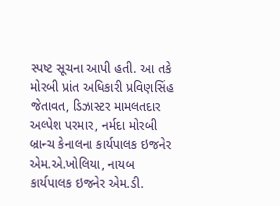સ્પષ્ટ સૂચના આપી હતી. આ તકે મોરબી પ્રાંત અધિકારી પ્રવિણસિંહ જેતાવત, ડિઝાસ્ટર મામલતદાર અલ્પેશ પરમાર, નર્મદા મોરબી બ્રાન્ચ કેનાલના કાર્યપાલક ઇજનેર એમ.એ.ખોલિયા, નાયબ કાર્યપાલક ઇજનેર એમ.ડી.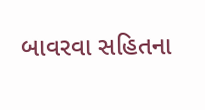બાવરવા સહિતના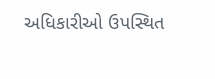અધિકારીઓ ઉપસ્થિત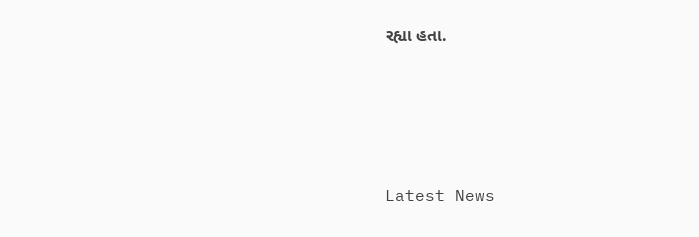રહ્યા હતા.




Latest News